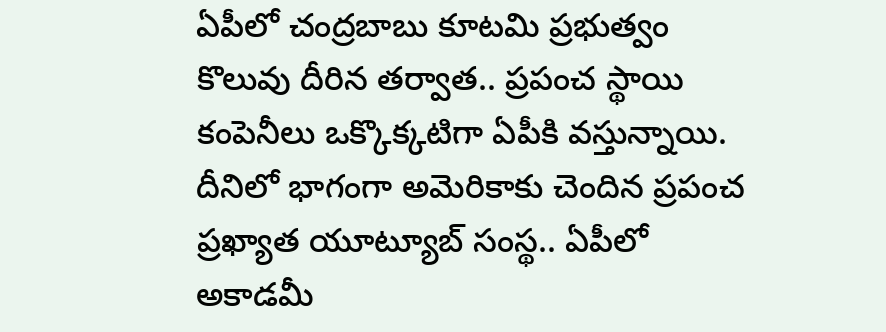ఏపీలో చంద్రబాబు కూటమి ప్రభుత్వం కొలువు దీరిన తర్వాత.. ప్రపంచ స్థాయి కంపెనీలు ఒక్కొక్కటిగా ఏపీకి వస్తున్నాయి. దీనిలో భాగంగా అమెరికాకు చెందిన ప్రపంచ ప్రఖ్యాత యూట్యూబ్ సంస్థ.. ఏపీలో అకాడమీ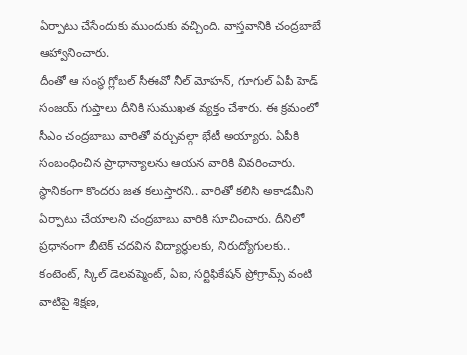ఏర్పాటు చేసేందుకు ముందుకు వచ్చింది. వాస్తవానికి చంద్రబాబే ఆహ్వానించారు.
దీంతో ఆ సంస్థ గ్లోబల్ సీఈవో నీల్ మోహన్, గూగుల్ ఏపీ హెడ్ సంజయ్ గుప్తాలు దీనికి సుముఖత వ్యక్తం చేశారు. ఈ క్రమంలో సీఎం చంద్రబాబు వారితో వర్చువల్గా భేటీ అయ్యారు. ఏపీకి సంబంధించిన ప్రాధాన్యాలను ఆయన వారికి వివరించారు.
స్థానికంగా కొందరు జత కలుస్తారని.. వారితో కలిసి అకాడమీని ఏర్పాటు చేయాలని చంద్రబాబు వారికి సూచించారు. దీనిలో ప్రధానంగా బీటెక్ చదవిన విద్యార్థులకు, నిరుద్యోగులకు.. కంటెంట్, స్కిల్ డెలవప్మెంట్, ఏఐ, సర్టిఫికేషన్ ప్రోగ్రామ్స్ వంటి వాటిపై శిక్షణ,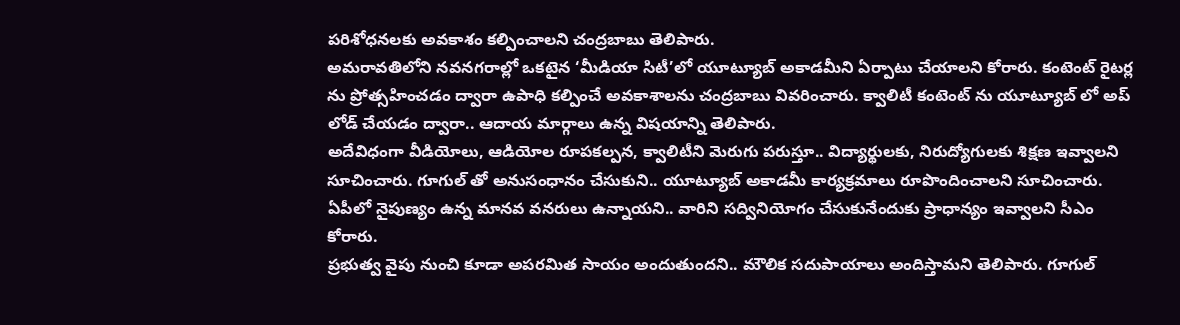పరిశోధనలకు అవకాశం కల్పించాలని చంద్రబాబు తెలిపారు.
అమరావతిలోని నవనగరాల్లో ఒకటైన ‘మీడియా సిటీ’లో యూట్యూబ్ అకాడమీని ఏర్పాటు చేయాలని కోరారు. కంటెంట్ రైటర్ల ను ప్రోత్సహించడం ద్వారా ఉపాధి కల్పించే అవకాశాలను చంద్రబాబు వివరించారు. క్వాలిటీ కంటెంట్ ను యూట్యూబ్ లో అప్ లోడ్ చేయడం ద్వారా.. ఆదాయ మార్గాలు ఉన్న విషయాన్ని తెలిపారు.
అదేవిధంగా వీడియోలు, ఆడియోల రూపకల్పన, క్వాలిటీని మెరుగు పరుస్తూ.. విద్యార్థులకు, నిరుద్యోగులకు శిక్షణ ఇవ్వాలని సూచించారు. గూగుల్ తో అనుసంధానం చేసుకుని.. యూట్యూబ్ అకాడమీ కార్యక్రమాలు రూపొందించాలని సూచించారు. ఏపీలో నైపుణ్యం ఉన్న మానవ వనరులు ఉన్నాయని.. వారిని సద్వినియోగం చేసుకునేందుకు ప్రాధాన్యం ఇవ్వాలని సీఎం కోరారు.
ప్రభుత్వ వైపు నుంచి కూడా అపరమిత సాయం అందుతుందని.. మౌలిక సదుపాయాలు అందిస్తామని తెలిపారు. గూగుల్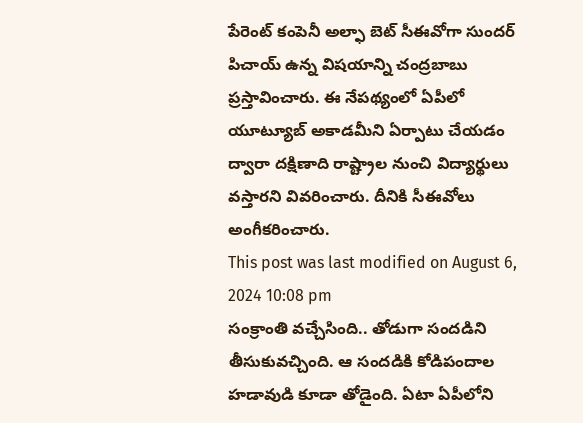పేరెంట్ కంపెనీ అల్ఫా బెట్ సీఈవోగా సుందర్ పిచాయ్ ఉన్న విషయాన్ని చంద్రబాబు ప్రస్తావించారు. ఈ నేపథ్యంలో ఏపీలో యూట్యూబ్ అకాడమీని ఏర్పాటు చేయడం ద్వారా దక్షిణాది రాష్ట్రాల నుంచి విద్యార్థులు వస్తారని వివరించారు. దీనికి సీఈవోలు అంగీకరించారు.
This post was last modified on August 6, 2024 10:08 pm
సంక్రాంతి వచ్చేసింది.. తోడుగా సందడిని తీసుకువచ్చింది. ఆ సందడికి కోడిపందాల హడావుడి కూడా తోడైంది. ఏటా ఏపీలోని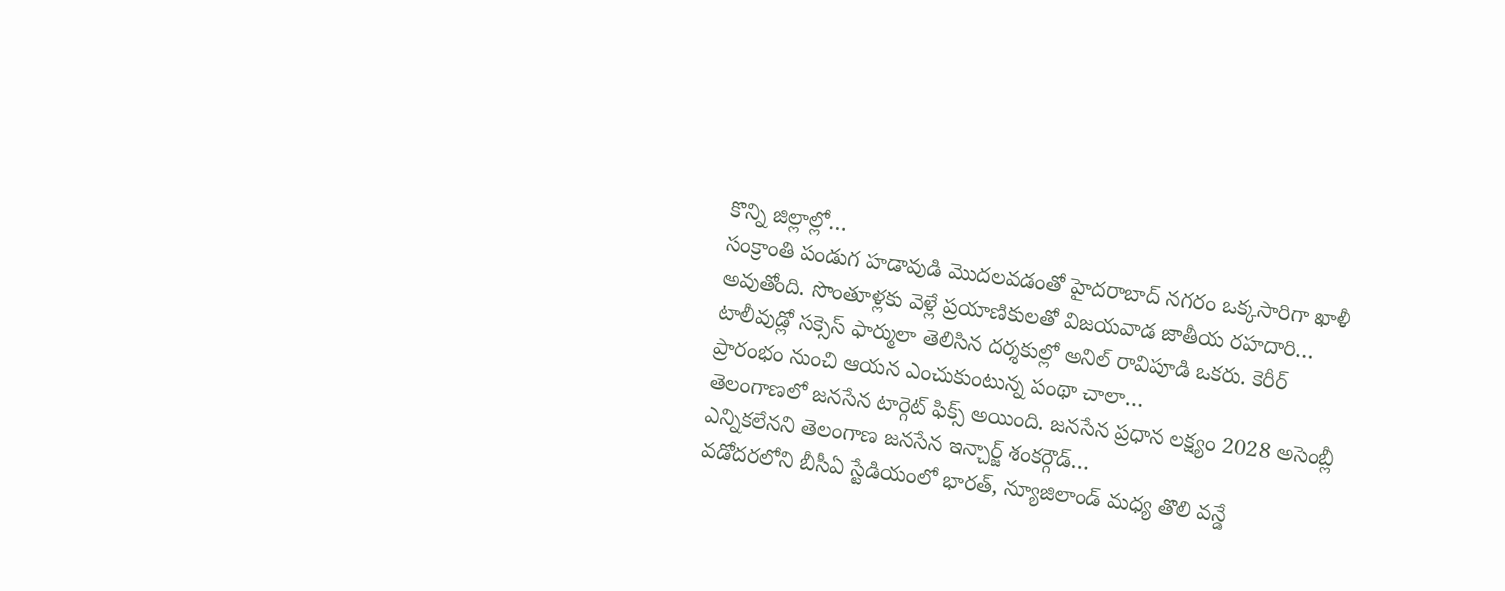కొన్ని జిల్లాల్లో…
సంక్రాంతి పండుగ హడావుడి మొదలవడంతో హైదరాబాద్ నగరం ఒక్కసారిగా ఖాళీ అవుతోంది. సొంతూళ్లకు వెళ్లే ప్రయాణికులతో విజయవాడ జాతీయ రహదారి…
టాలీవుడ్లో సక్సెస్ ఫార్ములా తెలిసిన దర్శకుల్లో అనిల్ రావిపూడి ఒకరు. కెరీర్ ప్రారంభం నుంచి ఆయన ఎంచుకుంటున్న పంథా చాలా…
తెలంగాణలో జనసేన టార్గెట్ ఫిక్స్ అయింది. జనసేన ప్రధాన లక్ష్యం 2028 అసెంబ్లీ ఎన్నికలేనని తెలంగాణ జనసేన ఇన్చార్జ్ శంకర్గౌడ్…
వడోదరలోని బీసీఏ స్టేడియంలో భారత్, న్యూజిలాండ్ మధ్య తొలి వన్డే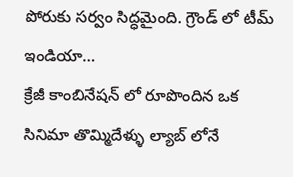పోరుకు సర్వం సిద్ధమైంది. గ్రౌండ్ లో టీమ్ ఇండియా…
క్రేజీ కాంబినేషన్ లో రూపొందిన ఒక సినిమా తొమ్మిదేళ్ళు ల్యాబ్ లోనే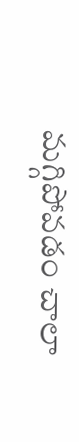మగ్గిపోవడం చాలా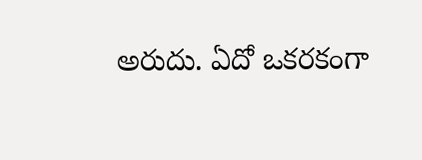అరుదు. ఏదో ఒకరకంగా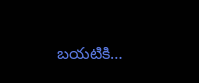బయటికి…